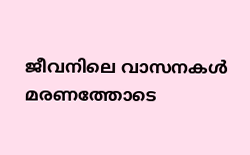ജീവനിലെ വാസനകൾ മരണത്തോടെ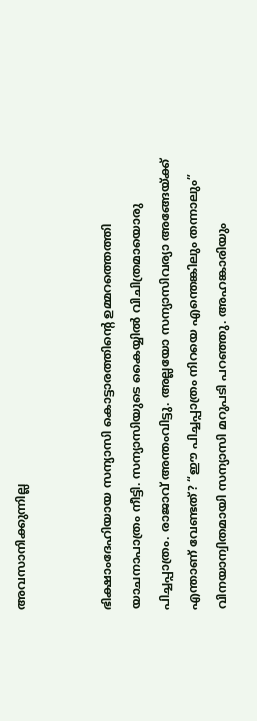അവസാനിക്കുന്നില്ല


ഭിക്ഷാംദേഹിയായ സന്യാസി കൊട്ടാരത്തിന്റെ ഉമ്മറത്തെത്തി യാചനാപാത്രം നീട്ടി. സന്യാസിയുടെ കൈയ്യിൽ‍ വിചിത്രമായൊരു പിച്ചപ്പാത്രം. രാജാവ് അന്തംവിട്ടു. അല്ലയോ സന്യാസിവര്യാ അങ്ങേയ്ക്ക് എന്താണ് വേണ്ടത്? “ഈ പിച്ചപ്പാത്രം നിറയെ എന്തെങ്കിലും തന്നാലും” വിനയാന്വിതമായി സന്യാസി മറുപടി പറഞ്ഞു. അഹങ്കാരിയും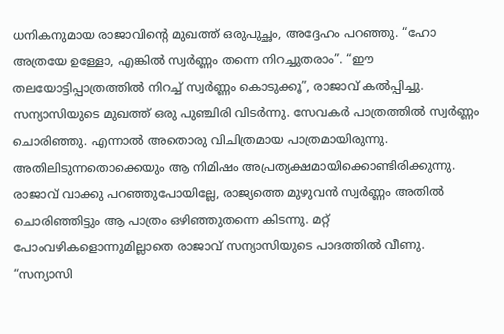ധനികനുമായ രാജാവിന്റെ മുഖത്ത് ഒരുപുച്ഛം, അദ്ദേഹം പറഞ്ഞു. “ഹോ അത്രയേ ഉള്ളോ, എങ്കിൽ‍ സ്വർ‍ണ്ണം തന്നെ നിറച്ചുതരാം”. “ഈ തലയോട്ടിപ്പാത്രത്തിൽ‍ നിറച്ച് സ്വർ‍ണ്ണം കൊടുക്കൂ”, രാജാവ് കൽപ്പിച്ചു. സന്യാസിയുടെ മുഖത്ത് ഒരു പുഞ്ചിരി വിടർ‍ന്നു. സേവകർ‍ പാത്രത്തിൽ‍ സ്വർ‍ണ്ണം ചൊരിഞ്ഞു. എന്നാൽ‍ അതൊരു വിചിത്രമായ പാത്രമായിരുന്നു. അതിലിടുന്നതൊക്കെയും ആ നിമിഷം അപ്രത്യക്ഷമായിക്കൊണ്ടിരിക്കുന്നു. രാജാവ് വാക്കു പറഞ്ഞുപോയില്ലേ, രാജ്യത്തെ മുഴുവൻ‍ സ്വർ‍ണ്ണം അതിൽ‍ ചൊരിഞ്ഞിട്ടും ആ പാത്രം ഒഴിഞ്ഞുതന്നെ കിടന്നു. മറ്റ് പോംവഴികളൊന്നുമില്ലാതെ രാജാവ് സന്യാസിയുടെ പാദത്തിൽ‍ വീണു. “സന്യാസി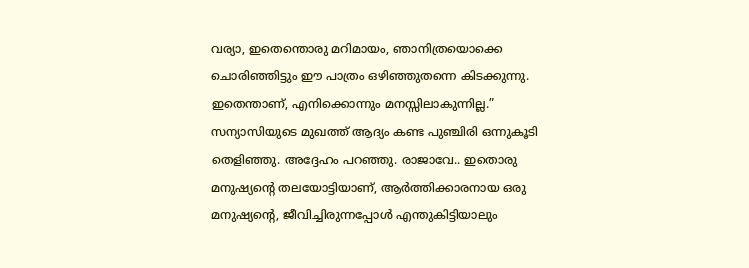വര്യാ, ഇതെന്തൊരു മറിമായം, ഞാനിത്രയൊക്കെ ചൊരിഞ്ഞിട്ടും ഈ പാത്രം ഒഴിഞ്ഞുതന്നെ കിടക്കുന്നു. ഇതെന്താണ്, എനിക്കൊന്നും മനസ്സിലാകുന്നില്ല.” സന്യാസിയുടെ മുഖത്ത് ആദ്യം കണ്ട പുഞ്ചിരി ഒന്നുകൂടി തെളിഞ്ഞു. അദ്ദേഹം പറഞ്ഞു. രാജാവേ.. ഇതൊരു മനുഷ്യന്റെ തലയോട്ടിയാണ്, ആർ‍ത്തിക്കാരനായ ഒരു മനുഷ്യന്റെ, ജീവിച്ചിരുന്നപ്പോൾ‍ എന്തുകിട്ടിയാലും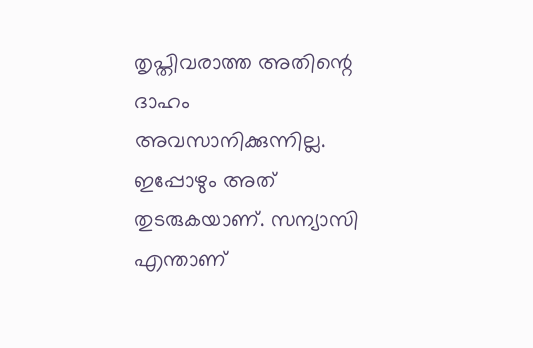തൃപ്തിവരാത്ത അതിന്റെ ദാഹം അവസാനിക്കുന്നില്ല. ഇപ്പോഴും അത് തുടരുകയാണ്. സന്യാസി എന്താണ്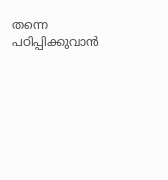തന്നെ പഠിപ്പിക്കുവാൻ‍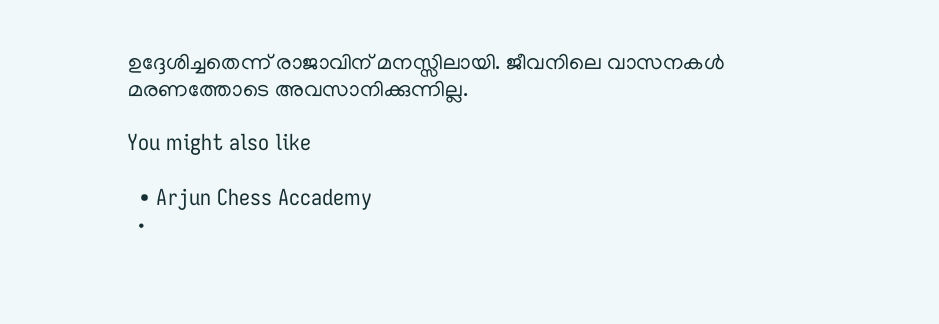ഉദ്ദേശിച്ചതെന്ന് രാജാവിന് മനസ്സിലായി. ജീവനിലെ വാസനകൾ മരണത്തോടെ അവസാനിക്കുന്നില്ല.

You might also like

  • Arjun Chess Accademy
  •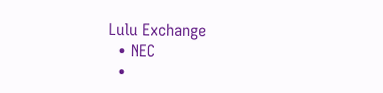Lulu Exchange
  • NEC
  •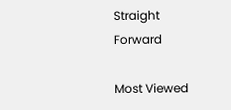Straight Forward

Most Viewed